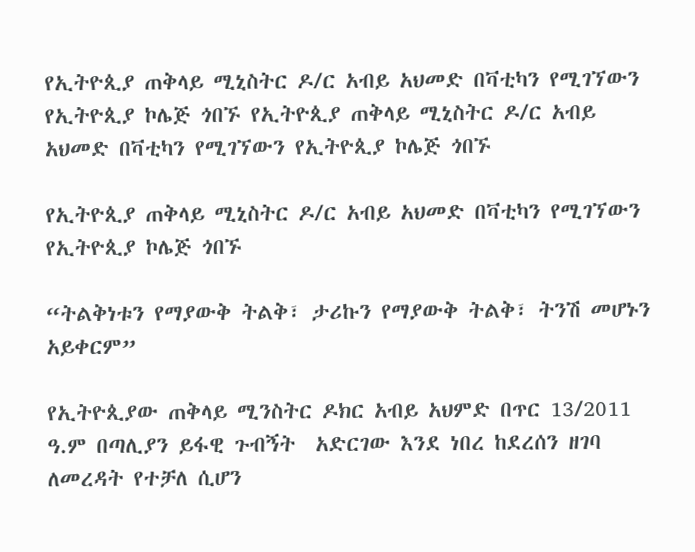የኢትዮጲያ ጠቅላይ ሚኒስትር ዶ/ር አብይ አህመድ በቫቲካን የሚገኘውን የኢትዮጲያ ኮሌጅ ጎበኙ የኢትዮጲያ ጠቅላይ ሚኒስትር ዶ/ር አብይ አህመድ በቫቲካን የሚገኘውን የኢትዮጲያ ኮሌጅ ጎበኙ

የኢትዮጲያ ጠቅላይ ሚኒስትር ዶ/ር አብይ አህመድ በቫቲካን የሚገኘውን የኢትዮጲያ ኮሌጅ ጎበኙ

“ትልቅነቱን የማያውቅ ትልቅ፣ ታሪኩን የማያውቅ ትልቅ፣ ትንሽ መሆኑን አይቀርም”

የኢትዮጲያው ጠቅላይ ሚንስትር ዶክር አብይ አህምድ በጥር 13/2011 ዓ.ም በጣሊያን ይፋዊ ጉብኝት  አድርገው እንደ ነበረ ከደረሰን ዘገባ ለመረዳት የተቻለ ሲሆን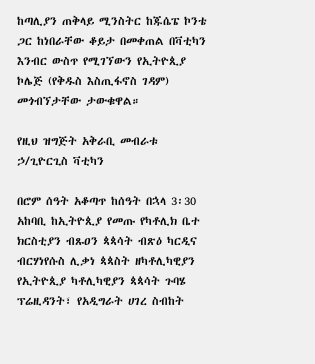ከጣሊያን ጠቅላይ ሚንስትር ከጁሴፔ ኮንቴ ጋር ከነበራቸው ቆይታ በመቀጠል በቫቲካን እንብር ውስጥ የሚገኘውን የኢትዮጲያ ኮሌጅ (የቅዱስ እስጢፋኖስ ገዳም)  መጎብኘታቸው ታውቁዋል።

የዚህ ዝግጅት አቅራቢ መብራቱ ኃ/ጊዮርጊስ ቫቲካን

በሮም ሰዓት አቆጣጥ ከሰዓት በኋላ 3፡30 አከባቢ ከኢትዮጲያ የመጡ የካቶሊክ ቤተ ክርስቲያን ብጹዐን ጳጳሳት ብጽዕ ካርዲና ብርሃነየሱስ ሊቃነ ጳጳስት ዘካቶሊካዊያን የኢትዮጲያ ካቶሊካዊያን ጳጳሳት ጉባሄ ፕሬዚዳንት፣ የአዲግራት ሀገረ ስብከት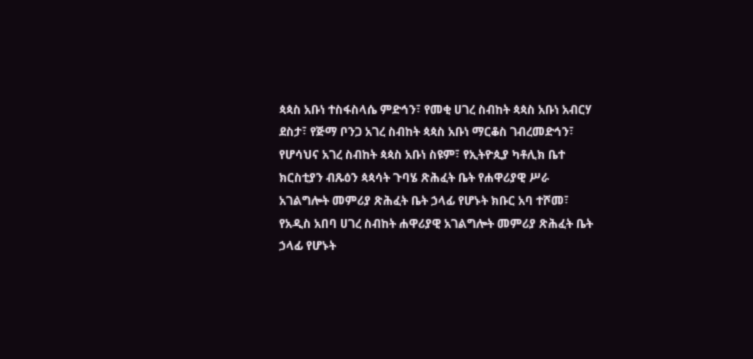ጳጳስ አቡነ ተስፋስላሴ ምድኅን፣ የመቂ ሀገረ ስብከት ጳጳስ አቡነ አብርሃ ደስታ፣ የጅማ ቦንጋ አገረ ስብከት ጳጳስ አቡነ ማርቆስ ገብረመድኅን፣ የሆሳህና አገረ ስብከት ጳጳስ አቡነ ስዩም፣ የኢትዮጲያ ካቶሊክ ቤተ ክርስቲያን ብጹዕን ጳጳሳት ጉባሄ ጽሕፈት ቤት የሐዋሪያዊ ሥራ አገልግሎት መምሪያ ጽሕፈት ቤት ኃላፊ የሆኑት ክቡር አባ ተሾመ፣ የአዲስ አበባ ሀገረ ስብከት ሐዋሪያዊ አገልግሎት መምሪያ ጽሕፈት ቤት ኃላፊ የሆኑት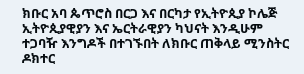ክቡር አባ ጴጥሮስ በርጋ እና በርካታ የኢትዮጲያ ኮሌጅ ኢትዮጲያዊያን እና ኤርትራዊያን ካህናት እንዲሁም ተጋባዥ እንግዶች በተገኙበት ለክቡር ጠቅላይ ሚንስትር ዶክተር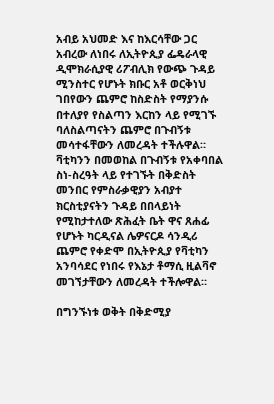አብይ አህመድ እና ከእርሳቸው ጋር አብረው ለነበሩ ለኢትዮጲያ ፌዴራላዊ ዲሞክራሲያዊ ሪፖብሊክ የውጭ ጉዳይ ሚንስተር የሆኑት ክቡር አቶ ወርቅነህ ገበየውን ጨምሮ ከስድስት የማያንሱ በተለያየ የስልጣን እርከን ላይ የሚገኙ ባለስልጣናትን ጨምሮ በጉብኝቱ መሳተፋቸውን ለመረዳት ተችሉዋል። ቫቲካንን በመወከል በጉብኝቱ የአቀባበል ስነ-ስረዓት ላይ የተገኙት በቅድስት መንበር የምስራቃዊያን አብያተ ክርስቲያናትን ጉዳይ በበላይነት የሚከታተለው ጽሕፈት ቤት ዋና ጸሐፊ የሆኑት ካርዲናል ሌዎናርዶ ሳንዲሪ ጨምሮ የቀድሞ በኢትዮጲያ የቫቲካን አንባሳደር የነበሩ የእኔታ ቶማሲ ዚልቫኖ መገኘታቸውን ለመረዳት ተችሎዋል።

በግንኙነቱ ወቅት በቅድሚያ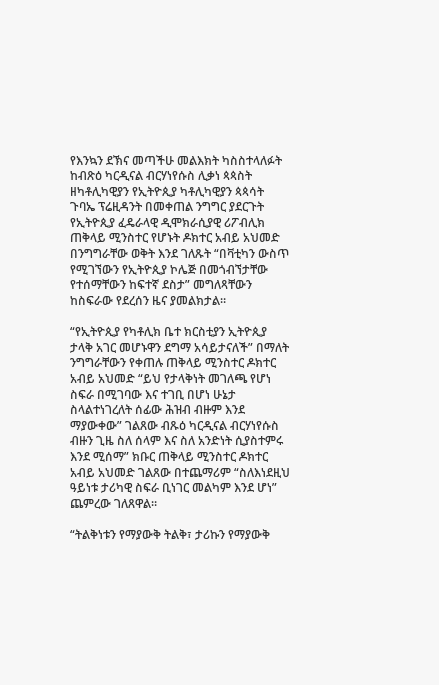የእንኳን ደኽና መጣችሁ መልእክት ካስስተላለፉት ከብጽዕ ካርዲናል ብርሃነየሱስ ሊቃነ ጳጳስት ዘካቶሊካዊያን የኢትዮጲያ ካቶሊካዊያን ጳጳሳት ጉባኤ ፕሬዚዳንት በመቀጠል ንግግር ያደርጉት የኢትዮጲያ ፈዴራላዊ ዲሞክራሲያዊ ሪፖብሊክ ጠቅላይ ሚንስተር የሆኑት ዶክተር አብይ አህመድ በንግግራቸው ወቅት እንደ ገለጹት “በቫቲካን ውስጥ የሚገኘውን የኢትዮጲያ ኮሌጅ በመጎብኘታቸው የተሰማቸውን ከፍተኛ ደስታ” መግለጻቸውን ከስፍራው የደረሰን ዜና ያመልክታል።

“የኢትዮጲያ የካቶሊክ ቤተ ክርስቲያን ኢትዮጲያ ታላቅ አገር መሆኑዋን ደግማ አሳይታናለች” በማለት ንግግራቸውን የቀጠሉ ጠቅላይ ሚንስተር ዶክተር አብይ አህመድ “ይህ የታላቅነት መገለጫ የሆነ ስፍራ በሚገባው እና ተገቢ በሆነ ሁኔታ ስላልተነገረለት ሰፊው ሕዝብ ብዙም እንደ ማያውቀው” ገልጸው ብጹዕ ካርዲናል ብርሃነየሱስ ብዙን ጊዜ ስለ ሰላም እና ስለ አንድነት ሲያስተምሩ እንደ ሚሰማ” ክቡር ጠቅላይ ሚንስተር ዶክተር አብይ አህመድ ገልጸው በተጨማሪም “ስለእነደዚህ ዓይነቱ ታሪካዊ ስፍራ ቢነገር መልካም እንደ ሆነ” ጨምረው ገለጸዋል።

“ትልቅነቱን የማያውቅ ትልቅ፣ ታሪኩን የማያውቅ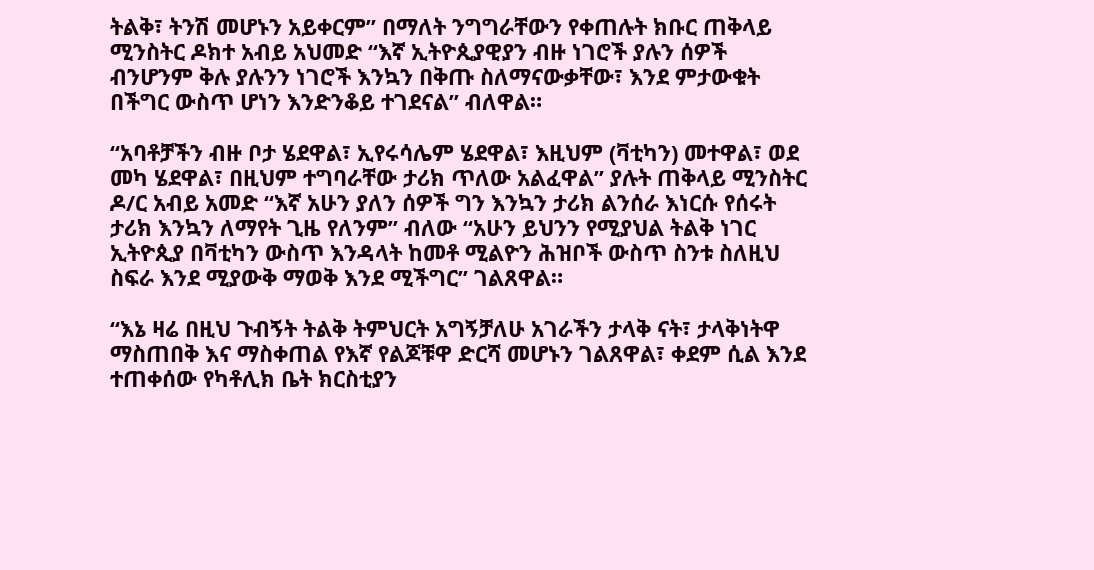ትልቅ፣ ትንሽ መሆኑን አይቀርም” በማለት ንግግራቸውን የቀጠሉት ክቡር ጠቅላይ ሚንስትር ዶክተ አብይ አህመድ “እኛ ኢትዮጲያዊያን ብዙ ነገሮች ያሉን ሰዎች ብንሆንም ቅሉ ያሉንን ነገሮች እንኳን በቅጡ ስለማናውቃቸው፣ እንደ ምታውቁት በችግር ውስጥ ሆነን እንድንቆይ ተገደናል” ብለዋል።

“አባቶቻችን ብዙ ቦታ ሄደዋል፣ ኢየሩሳሌም ሄደዋል፣ እዚህም (ቫቲካን) መተዋል፣ ወደ መካ ሄደዋል፣ በዚህም ተግባራቸው ታሪክ ጥለው አልፈዋል” ያሉት ጠቅላይ ሚንስትር ዶ/ር አብይ አመድ “እኛ አሁን ያለን ሰዎች ግን እንኳን ታሪክ ልንሰራ እነርሱ የሰሩት ታሪክ እንኳን ለማየት ጊዜ የለንም” ብለው “አሁን ይህንን የሚያህል ትልቅ ነገር ኢትዮጲያ በቫቲካን ውስጥ እንዳላት ከመቶ ሚልዮን ሕዝቦች ውስጥ ስንቱ ስለዚህ ስፍራ እንደ ሚያውቅ ማወቅ እንደ ሚችግር” ገልጸዋል።

“እኔ ዛሬ በዚህ ጉብኝት ትልቅ ትምህርት አግኝቻለሁ አገራችን ታላቅ ናት፣ ታላቅነትዋ ማስጠበቅ እና ማስቀጠል የእኛ የልጆቹዋ ድርሻ መሆኑን ገልጸዋል፣ ቀደም ሲል እንደ ተጠቀሰው የካቶሊክ ቤት ክርስቲያን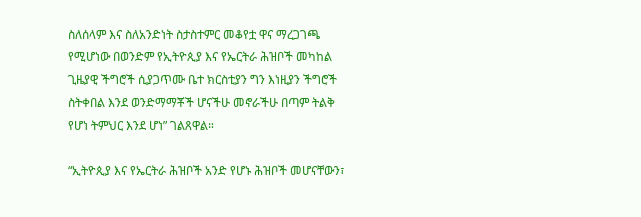ስለሰላም እና ስለአንድነት ስታስተምር መቆየቷ ዋና ማረጋገጫ የሚሆነው በወንድም የኢትዮጲያ እና የኤርትራ ሕዝቦች መካከል ጊዜያዊ ችግሮች ሲያጋጥሙ ቤተ ክርስቲያን ግን እነዚያን ችግሮች ስትቀበል እንደ ወንድማማቾች ሆናችሁ መኖራችሁ በጣም ትልቅ የሆነ ትምህር እንደ ሆነ” ገልጸዋል።

“ኢትዮጲያ እና የኤርትራ ሕዝቦች አንድ የሆኑ ሕዝቦች መሆናቸውን፣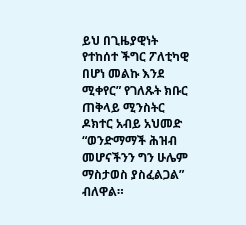ይህ በጊዜያዊነት የተከሰተ ችግር ፖለቲካዊ በሆነ መልኩ እንደ ሚቀየር” የገለጹት ክቡር ጠቅላይ ሚንስትር ዶክተር አብይ አህመድ “ወንድማማች ሕዝብ መሆናችንን ግን ሁሌም ማስታወስ ያስፈልጋል” ብለዋል።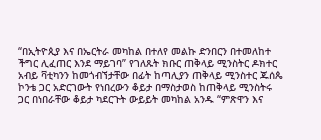“በኢትዮጲያ እና በኤርትራ መካከል በተለየ መልኩ ድንበርን በተመለከተ ችግር ሊፈጠር እንደ ማይገባ” የገለጹት ክቡር ጠቅላይ ሚንስትር ዶክተር አብይ ቫቲካንን ከመጎብኘታቸው በፊት ከጣሊያን ጠቅላይ ሚንስተር ጁሰጴ ኮንቴ ጋር አድርገውት የነበረውን ቆይታ በማስታወስ ከጠቅላይ ሚንስትሩ ጋር በነበራቸው ቆይታ ካደርጉት ውይይት መካከል አንዱ “ምጽዋን እና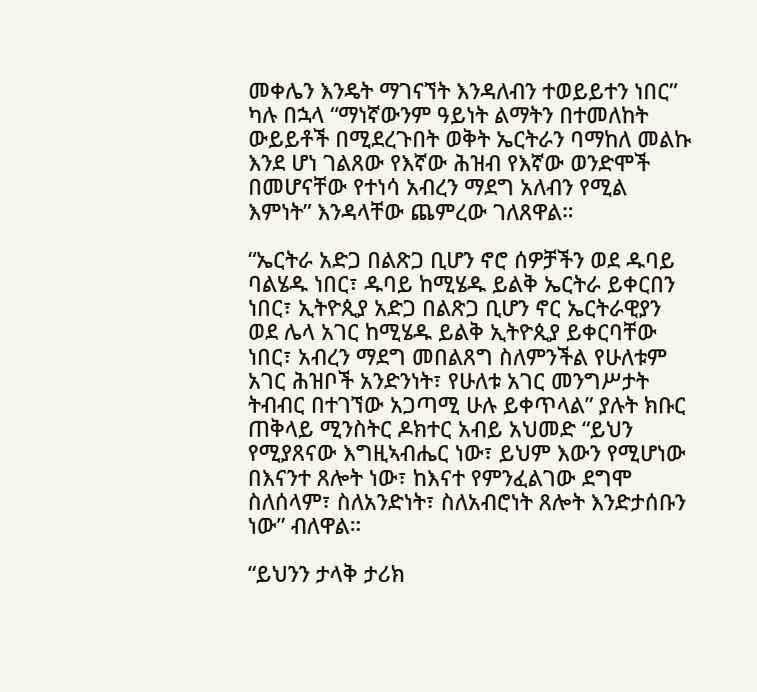መቀሌን እንዴት ማገናኘት እንዳለብን ተወይይተን ነበር” ካሉ በኋላ “ማነኛውንም ዓይነት ልማትን በተመለከት ውይይቶች በሚደረጉበት ወቅት ኤርትራን ባማከለ መልኩ እንደ ሆነ ገልጸው የእኛው ሕዝብ የእኛው ወንድሞች በመሆናቸው የተነሳ አብረን ማደግ አለብን የሚል እምነት” እንዳላቸው ጨምረው ገለጸዋል።

“ኤርትራ አድጋ በልጽጋ ቢሆን ኖሮ ሰዎቻችን ወደ ዱባይ ባልሄዱ ነበር፣ ዱባይ ከሚሄዱ ይልቅ ኤርትራ ይቀርበን ነበር፣ ኢትዮጲያ አድጋ በልጽጋ ቢሆን ኖር ኤርትራዊያን ወደ ሌላ አገር ከሚሄዱ ይልቅ ኢትዮጲያ ይቀርባቸው ነበር፣ አብረን ማደግ መበልጸግ ስለምንችል የሁለቱም አገር ሕዝቦች አንድንነት፣ የሁለቱ አገር መንግሥታት ትብብር በተገኘው አጋጣሚ ሁሉ ይቀጥላል” ያሉት ክቡር ጠቅላይ ሚንስትር ዶክተር አብይ አህመድ “ይህን የሚያጸናው እግዚኣብሔር ነው፣ ይህም እውን የሚሆነው በእናንተ ጸሎት ነው፣ ከእናተ የምንፈልገው ደግሞ ስለሰላም፣ ስለአንድነት፣ ስለአብሮነት ጸሎት እንድታሰቡን ነው” ብለዋል።

“ይህንን ታላቅ ታሪክ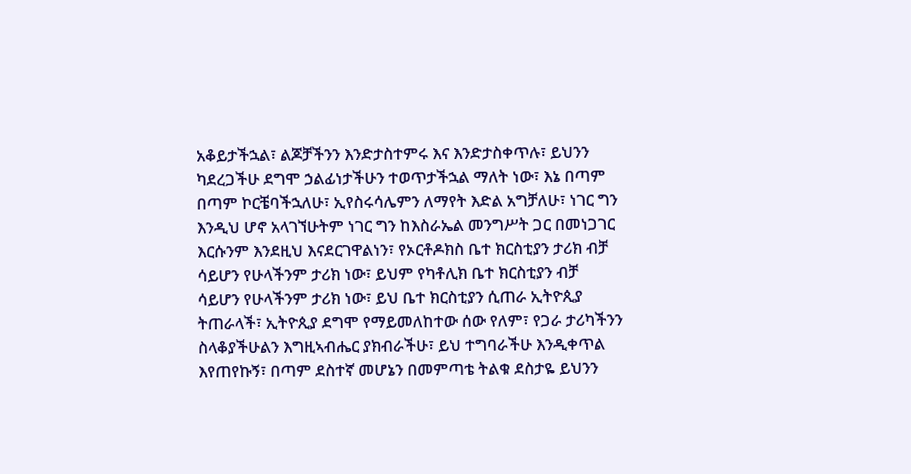አቆይታችኋል፣ ልጆቻችንን እንድታስተምሩ እና እንድታስቀጥሉ፣ ይህንን ካደረጋችሁ ደግሞ ኃልፊነታችሁን ተወጥታችኋል ማለት ነው፣ እኔ በጣም በጣም ኮርቼባችኋለሁ፣ ኢየስሩሳሌምን ለማየት እድል አግቻለሁ፣ ነገር ግን እንዲህ ሆኖ አላገኘሁትም ነገር ግን ከእስራኤል መንግሥት ጋር በመነጋገር እርሱንም እንደዚህ እናደርገዋልነን፣ የኦርቶዶክስ ቤተ ክርስቲያን ታሪክ ብቻ ሳይሆን የሁላችንም ታሪክ ነው፣ ይህም የካቶሊክ ቤተ ክርስቲያን ብቻ ሳይሆን የሁላችንም ታሪክ ነው፣ ይህ ቤተ ክርስቲያን ሲጠራ ኢትዮጲያ ትጠራላች፣ ኢትዮጲያ ደግሞ የማይመለከተው ሰው የለም፣ የጋራ ታሪካችንን ስላቆያችሁልን እግዚኣብሔር ያክብራችሁ፣ ይህ ተግባራችሁ እንዲቀጥል እየጠየኩኝ፣ በጣም ደስተኛ መሆኔን በመምጣቴ ትልቁ ደስታዬ ይህንን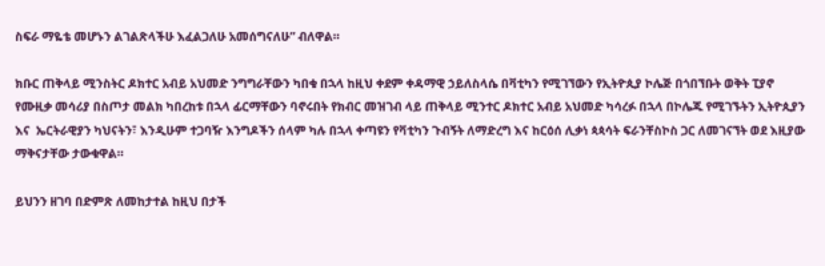ስፍራ ማዬቴ መሆኑን ልገልጽላችሁ እፈልጋለሁ አመሰግናለሁ” ብለዋል።

ክቡር ጠቅላይ ሚንስትር ዶክተር አብይ አህመድ ንግግራቸውን ካበቁ በኋላ ከዚህ ቀደም ቀዳማዊ ኃይለስላሴ በቫቲካን የሚገኘውን የኢትዮጲያ ኮሌጅ በጎበኘቡት ወቅት ፒያኖ የሙዚቃ መሳሪያ በስጦታ መልክ ካበረከቱ በኋላ ፊርማቸውን ባኖሩበት የክብር መዝገብ ላይ ጠቅላይ ሚንተር ዶክተር አብይ አህመድ ካሳረፉ በኋላ በኮሌጁ የሚገኙትን ኢትዮጲያን እና  ኤርትራዊያን ካህናትን፣ እንዲሁም ተጋባዥ እንግዶችን ሰላም ካሉ በኋላ ቀጣዩን የቫቲካን ጉብኝት ለማድረግ እና ከርዕሰ ሊቃነ ጳጳሳት ፍራንቸስኮስ ጋር ለመገናኘት ወደ እዚያው ማቅናታቸው ታውቁዋል።

ይህንን ዘገባ በድምጽ ለመከታተል ከዚህ በታች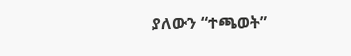ያለውን “ተጫወት”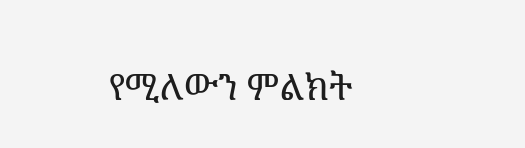የሚለውን ምልክት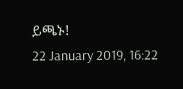ይጫኑ!
22 January 2019, 16:22